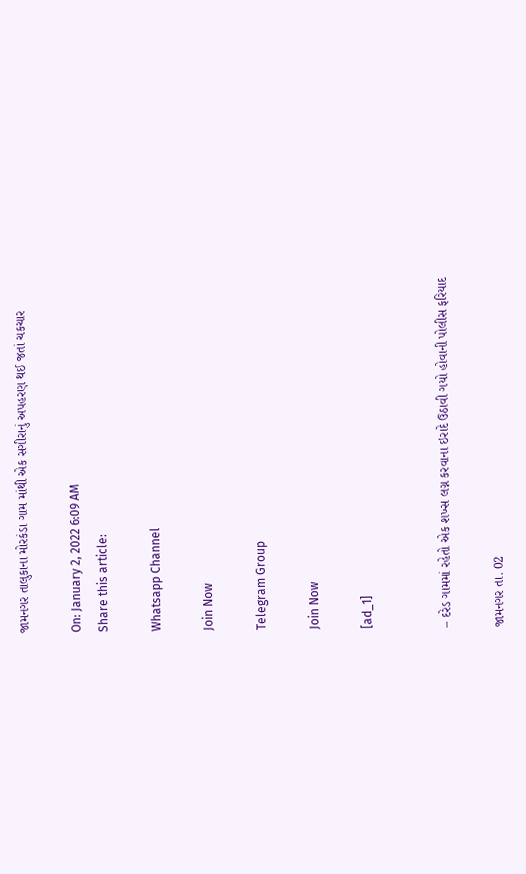જામનગર તાલુકાના મોરકંડા ગામ માંથી એક સગીરાનું અપહરણ થઈ જતાં ચકચાર

On: January 2, 2022 6:09 AM
Share this article:

Whatsapp Channel

Join Now

Telegram Group

Join Now

[ad_1]


– દરેડ ગામમાં રહેતો એક શખ્સ લગ્ન કરવાના ઇરાદે ઉઠાવી ગયો હોવાની પોલીસ ફરિયાદ

જામનગર તા. 02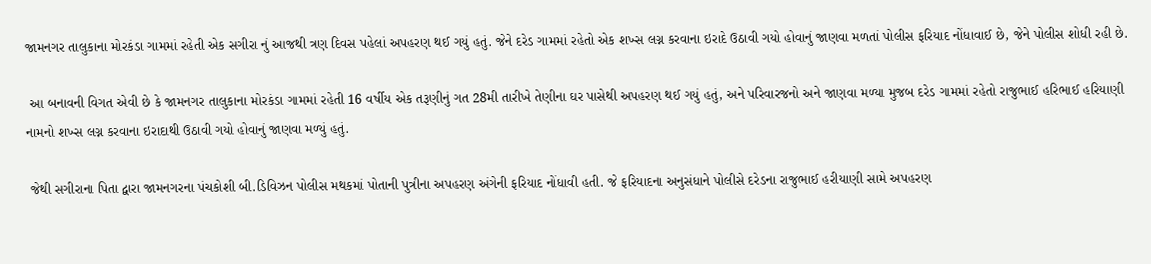જામનગર તાલુકાના મોરકંડા ગામમાં રહેતી એક સગીરા નું આજથી ત્રણ દિવસ પહેલાં અપહરણ થઈ ગયું હતું. જેને દરેડ ગામમાં રહેતો એક શખ્સ લગ્ન કરવાના ઇરાદે ઉઠાવી ગયો હોવાનું જાણવા મળતાં પોલીસ ફરિયાદ નોંધાવાઈ છે, જેને પોલીસ શોધી રહી છે.

 આ બનાવની વિગત એવી છે કે જામનગર તાલુકાના મોરકંડા ગામમાં રહેતી 16 વર્ષીય એક તરૂણીનું ગત 28મી તારીખે તેણીના ઘર પાસેથી અપહરણ થઈ ગયું હતું, અને પરિવારજનો અને જાણવા મળ્યા મુજબ દરેડ ગામમાં રહેતો રાજુભાઈ હરિભાઈ હરિયાણી નામનો શખ્સ લગ્ન કરવાના ઇરાદાથી ઉઠાવી ગયો હોવાનું જાણવા મળ્યું હતું.

 જેથી સગીરાના પિતા દ્વારા જામનગરના પંચકોશી બી.ડિવિઝન પોલીસ મથકમાં પોતાની પુત્રીના અપહરણ અંગેની ફરિયાદ નોંધાવી હતી. જે ફરિયાદના અનુસંધાને પોલીસે દરેડના રાજુભાઈ હરીયાણી સામે અપહરણ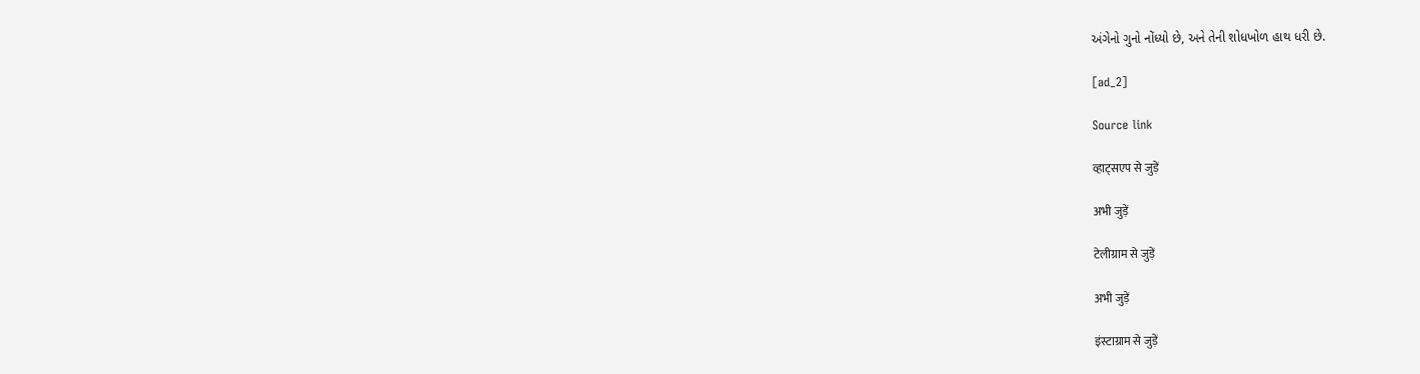અંગેનો ગુનો નોંધ્યો છે, અને તેની શોધખોળ હાથ ધરી છે.

[ad_2]

Source link

व्हाट्सएप से जुड़ें

अभी जुड़ें

टेलीग्राम से जुड़ें

अभी जुड़ें

इंस्टाग्राम से जुड़ें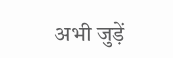अभी जुड़ें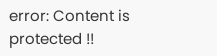error: Content is protected !!